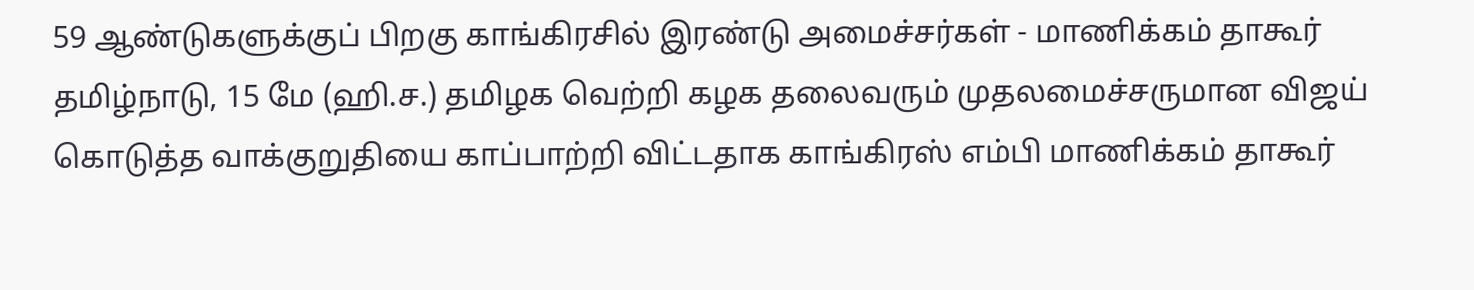59 ஆண்டுகளுக்குப் பிறகு காங்கிரசில் இரண்டு அமைச்சர்கள் - மாணிக்கம் தாகூர்
தமிழ்நாடு, 15 மே (ஹி.ச.) தமிழக வெற்றி கழக தலைவரும் முதலமைச்சருமான விஜய் கொடுத்த வாக்குறுதியை காப்பாற்றி விட்டதாக காங்கிரஸ் எம்பி மாணிக்கம் தாகூர்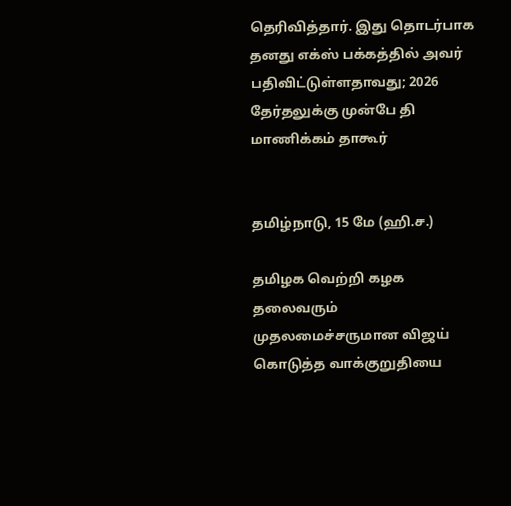தெரிவித்தார். இது தொடர்பாக தனது எக்ஸ் பக்கத்தில் அவர் பதிவிட்டுள்ளதாவது; 2026 தேர்தலுக்கு முன்பே தி
மாணிக்கம் தாகூர்


தமிழ்நாடு, 15 மே (ஹி.ச.)

தமிழக வெற்றி கழக தலைவரும் முதலமைச்சருமான விஜய் கொடுத்த வாக்குறுதியை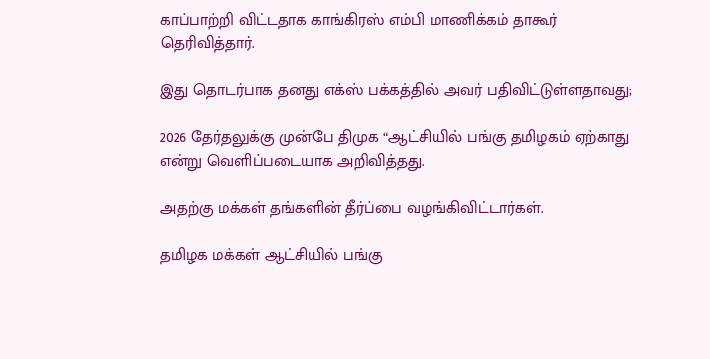காப்பாற்றி விட்டதாக காங்கிரஸ் எம்பி மாணிக்கம் தாகூர் தெரிவித்தார்.

இது தொடர்பாக தனது எக்ஸ் பக்கத்தில் அவர் பதிவிட்டுள்ளதாவது;

2026 தேர்தலுக்கு முன்பே திமுக “ஆட்சியில் பங்கு தமிழகம் ஏற்காது என்று வெளிப்படையாக அறிவித்தது.

அதற்கு மக்கள் தங்களின் தீர்ப்பை வழங்கிவிட்டார்கள்.

தமிழக மக்கள் ஆட்சியில் பங்கு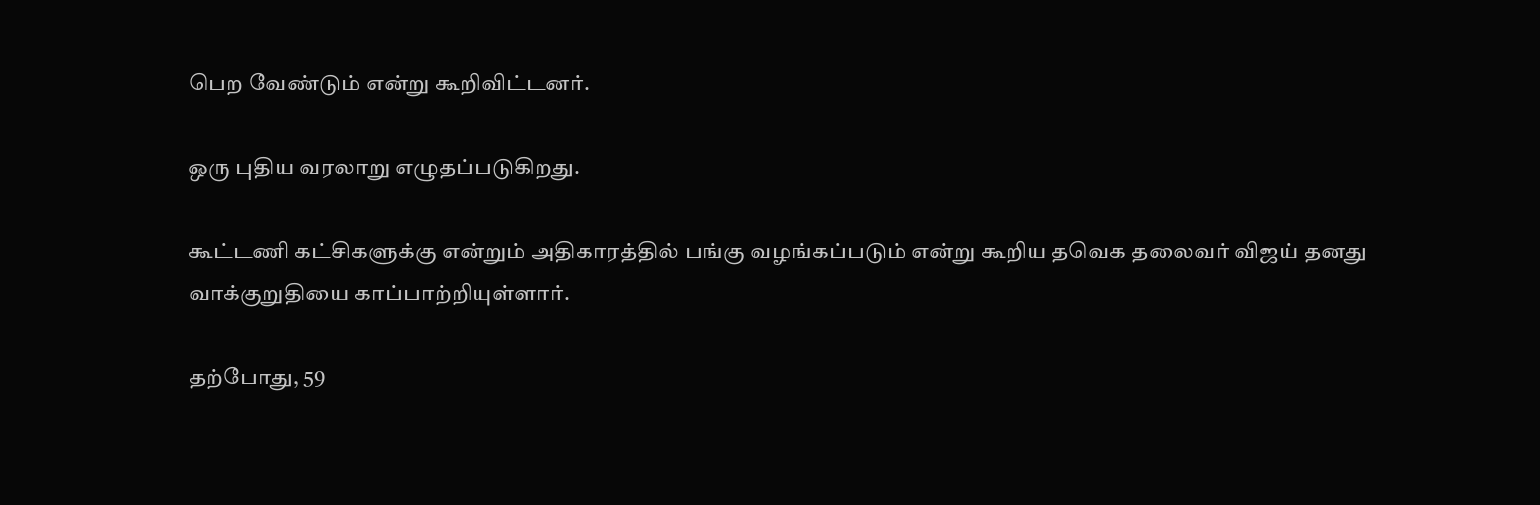பெற வேண்டும் என்று கூறிவிட்டனர்.

ஒரு புதிய வரலாறு எழுதப்படுகிறது.

கூட்டணி கட்சிகளுக்கு என்றும் அதிகாரத்தில் பங்கு வழங்கப்படும் என்று கூறிய தவெக தலைவர் விஜய் தனது வாக்குறுதியை காப்பாற்றியுள்ளார்.

தற்போது, 59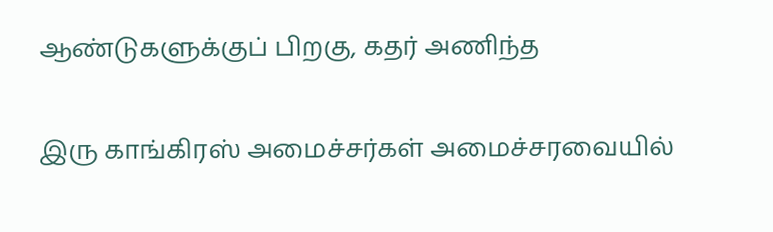ஆண்டுகளுக்குப் பிறகு, கதர் அணிந்த

இரு காங்கிரஸ் அமைச்சர்கள் அமைச்சரவையில்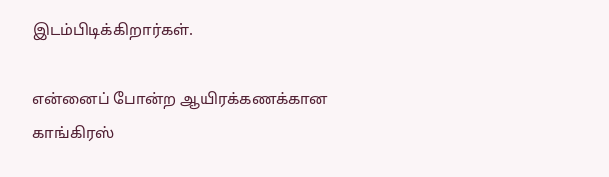இடம்பிடிக்கிறார்கள்.

என்னைப் போன்ற ஆயிரக்கணக்கான காங்கிரஸ்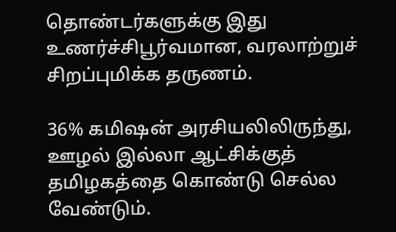தொண்டர்களுக்கு இது உணர்ச்சிபூர்வமான, வரலாற்றுச் சிறப்புமிக்க தருணம்.

36% கமிஷன் அரசியலிலிருந்து, ஊழல் இல்லா ஆட்சிக்குத் தமிழகத்தை கொண்டு செல்ல வேண்டும்.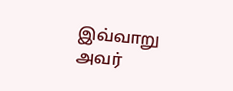இவ்வாறு அவர்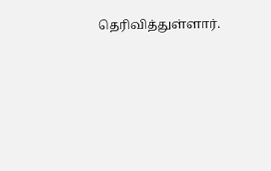தெரிவித்துள்ளார்.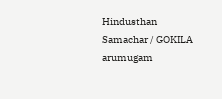Hindusthan Samachar / GOKILA arumugam